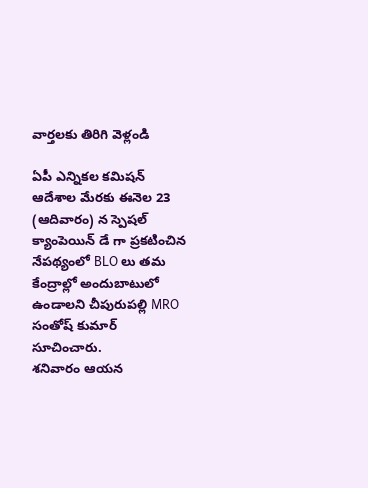వార్తలకు తిరిగి వెళ్లండి

ఏపీ ఎన్నికల కమిషన్ ఆదేశాల మేరకు ఈనెల 23 (ఆదివారం) న స్పెషల్ క్యాంపెయిన్ డే గా ప్రకటించిన నేపథ్యంలో BLO లు తమ కేంద్రాల్లో అందుబాటులో ఉండాలని చీపురుపల్లి MRO సంతోష్ కుమార్ సూచించారు.
శనివారం ఆయన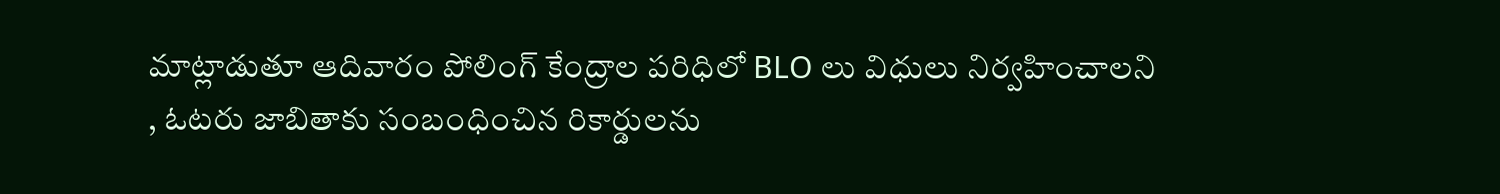మాట్లాడుతూ ఆదివారం పోలింగ్ కేంద్రాల పరిధిలో BLO లు విధులు నిర్వహించాలని , ఓటరు జాబితాకు సంబంధించిన రికార్డులను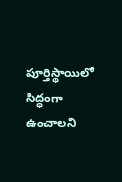పూర్తిస్థాయిలో సిద్ధంగా ఉంచాలని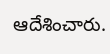ఆదేశించారు.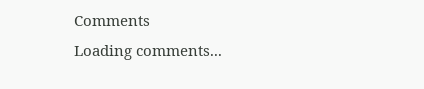Comments
Loading comments...